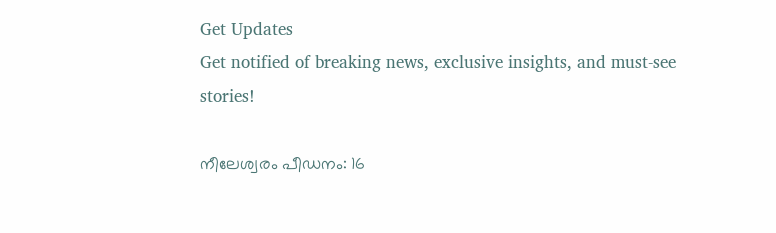Get Updates
Get notified of breaking news, exclusive insights, and must-see stories!

നീലേശ്വരം പീഡനം: 16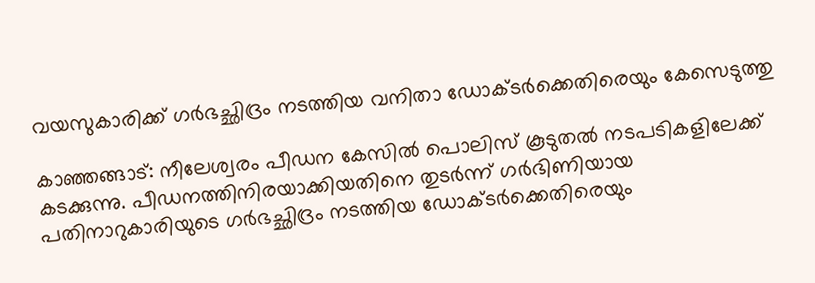വയസുകാരിക്ക് ഗർഭച്ഛിദ്രം നടത്തിയ വനിതാ ഡോക്ടർക്കെതിരെയും കേസെടുത്തു

കാഞ്ഞങ്ങാട്: നീലേശ്വരം പീഡന കേസിൽ പൊലിസ് കൂടുതൽ നടപടികളിലേക്ക് കടക്കുന്നു. പീഡനത്തിനിരയാക്കിയതിനെ തുടർന്ന് ഗർഭിണിയായ പതിനാറുകാരിയുടെ ഗര്‍ഭച്ഛിദ്രം നടത്തിയ ഡോക്ടര്‍ക്കെതിരെയും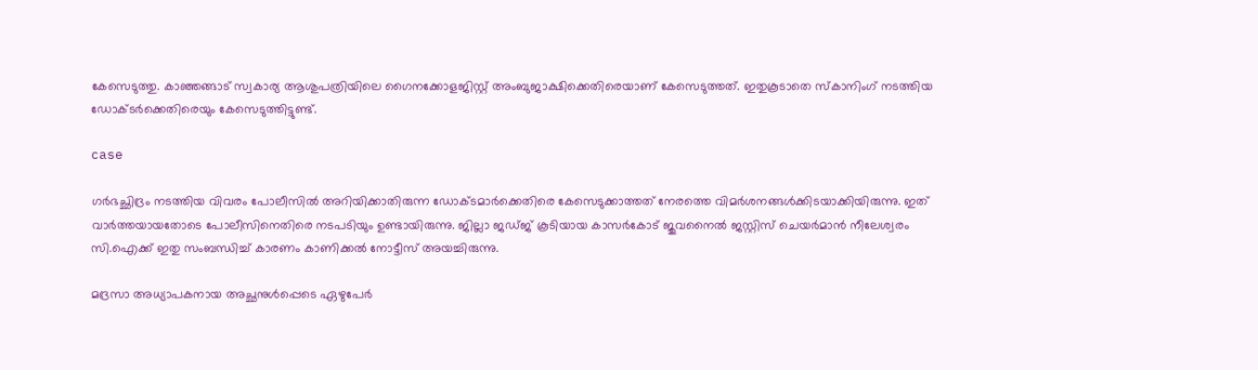കേസെടുത്തു. കാഞ്ഞങ്ങാട് സ്വകാര്യ ആശുപത്രിയിലെ ഗൈനക്കോളജിസ്റ്റ് അംബുജാക്ഷിക്കെതിരെയാണ് കേസെടുത്തത്. ഇതുകൂടാതെ സ്‌കാനിംഗ് നടത്തിയ ഡോക്ടര്‍ക്കെതിരെയും കേസെടുത്തിട്ടുണ്ട്.

case

ഗര്‍ഭച്ഛിദ്രം നടത്തിയ വിവരം പോലീസില്‍ അറിയിക്കാതിരുന്ന ഡോക്ടമാര്‍ക്കെതിരെ കേസെടുക്കാത്തത് നേരത്തെ വിമര്‍ശനങ്ങള്‍ക്കിടയാക്കിയിരുന്നു. ഇത് വാര്‍ത്തയായതോടെ പോലീസിനെതിരെ നടപടിയും ഉണ്ടായിരുന്നു. ജില്ലാ ജഡ്ജ് കൂടിയായ കാസര്‍കോട് ജുവനൈല്‍ ജസ്റ്റിസ് ചെയര്‍മാന്‍ നീലേശ്വരം സി.ഐക്ക് ഇതു സംബന്ധിച്ച് കാരണം കാണിക്കല്‍ നോട്ടീസ് അയച്ചിരുന്നു.

മദ്രസാ അധ്യാപകനായ അച്ഛനുള്‍പ്പെടെ ഏഴുപേര്‍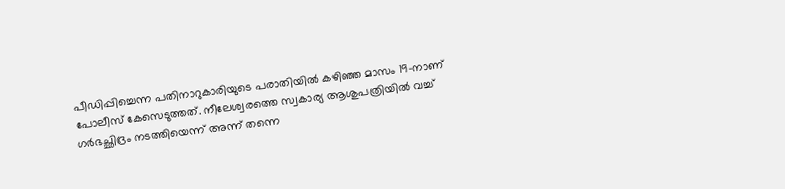പീഡിപ്പിച്ചെന്ന പതിനാറുകാരിയുടെ പരാതിയില്‍ കഴിഞ്ഞ മാസം 19-നാണ് പോലീസ് കേസെടുത്തത്. നീലേശ്വരത്തെ സ്വകാര്യ ആശുപത്രിയില്‍ വച്ച് ഗര്‍ഭച്ഛിദ്രം നടത്തിയെന്ന് അന്ന് തന്നെ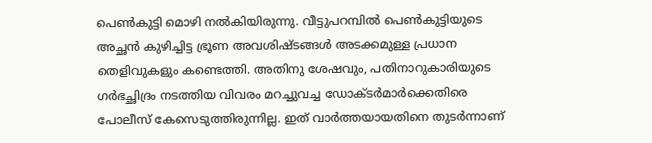പെണ്‍കുട്ടി മൊഴി നല്‍കിയിരുന്നു. വീട്ടുപറമ്പില്‍ പെണ്‍കുട്ടിയുടെ അച്ഛന്‍ കുഴിച്ചിട്ട ഭ്രൂണ അവശിഷ്ടങ്ങള്‍ അടക്കമുള്ള പ്രധാന തെളിവുകളും കണ്ടെത്തി. അതിനു ശേഷവും, പതിനാറുകാരിയുടെ ഗര്‍ഭച്ഛിദ്രം നടത്തിയ വിവരം മറച്ചുവച്ച ഡോക്ടര്‍മാര്‍ക്കെതിരെ പോലീസ് കേസെടുത്തിരുന്നില്ല. ഇത് വാര്‍ത്തയായതിനെ തുടര്‍ന്നാണ്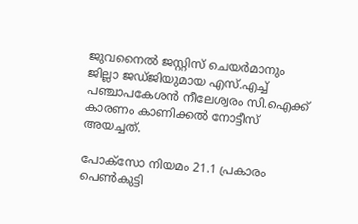ജുവനൈല്‍ ജസ്റ്റിസ് ചെയര്‍മാനും ജില്ലാ ജഡ്ജിയുമായ എസ്.എച്ച് പഞ്ചാപകേശന്‍ നീലേശ്വരം സി.ഐക്ക് കാരണം കാണിക്കല്‍ നോട്ടീസ് അയച്ചത്.

പോക്‌സോ നിയമം 21.1 പ്രകാരം പെണ്‍കുട്ടി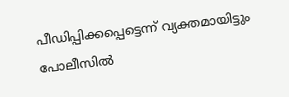പീഡിപ്പിക്കപ്പെട്ടെന്ന് വ്യക്തമായിട്ടും പോലീസില്‍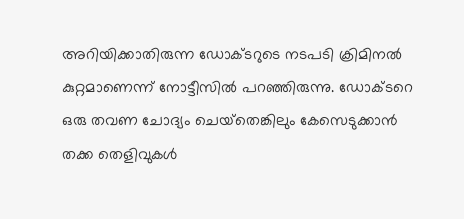അറിയിക്കാതിരുന്ന ഡോക്ടറുടെ നടപടി ക്രിമിനല്‍ കുറ്റമാണെന്ന് നോട്ടീസില്‍ പറഞ്ഞിരുന്നു. ഡോക്ടറെ ഒരു തവണ ചോദ്യം ചെയ്‌തെങ്കിലും കേസെടുക്കാന്‍ തക്ക തെളിവുകള്‍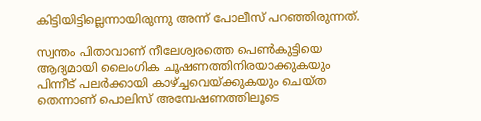കിട്ടിയിട്ടില്ലെന്നായിരുന്നു അന്ന് പോലീസ് പറഞ്ഞിരുന്നത്.

സ്വന്തം പിതാവാണ് നീലേശ്വരത്തെ പെൺകുട്ടിയെ ആദ്യമായി ലൈംഗിക ചൂഷണത്തിനിരയാക്കുകയും പിന്നീട് പലർക്കായി കാഴ്ച്ചവെയ്ക്കുകയും ചെയ്ത തെന്നാണ് പൊലിസ് അമ്പേഷണത്തിലൂടെ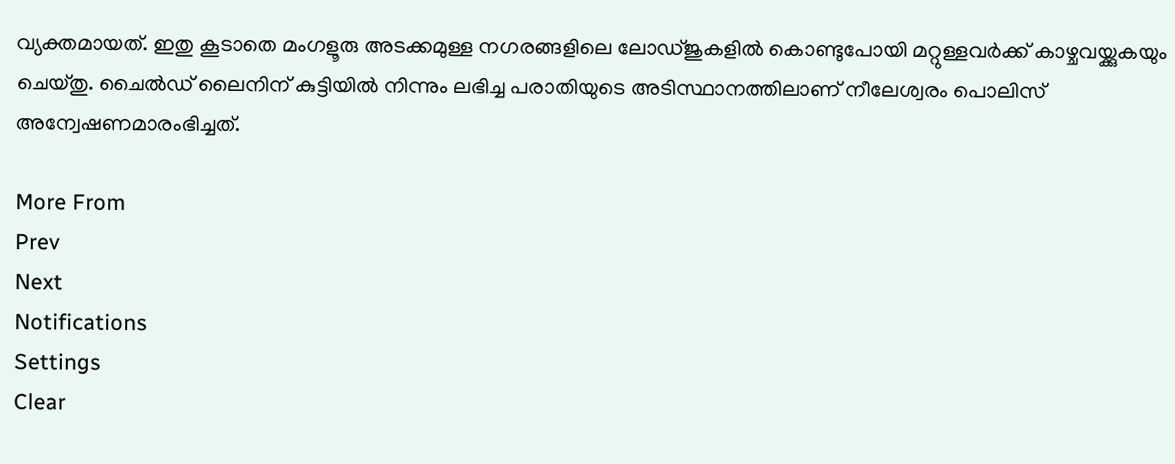വ്യക്തമായത്. ഇതു കൂടാതെ മംഗളൂരു അടക്കമുള്ള നഗരങ്ങളിലെ ലോഡ്ജുകളിൽ കൊണ്ടുപോയി മറ്റുള്ളവർക്ക് കാഴ്ചവയ്ക്കുകയും ചെയ്തു. ചൈൽഡ് ലൈനിന് കുട്ടിയിൽ നിന്നും ലഭിച്ച പരാതിയുടെ അടിസ്ഥാനത്തിലാണ് നീലേശ്വരം പൊലിസ് അന്വേഷണമാരംഭിച്ചത്.

More From
Prev
Next
Notifications
Settings
Clear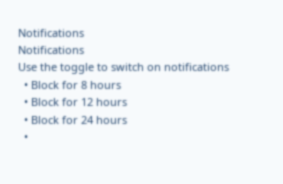Notifications
Notifications
Use the toggle to switch on notifications
  • Block for 8 hours
  • Block for 12 hours
  • Block for 24 hours
  •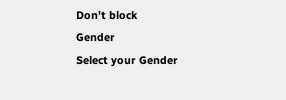Don't block
Gender
Select your Gender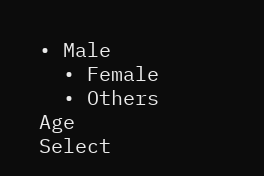• Male
  • Female
  • Others
Age
Select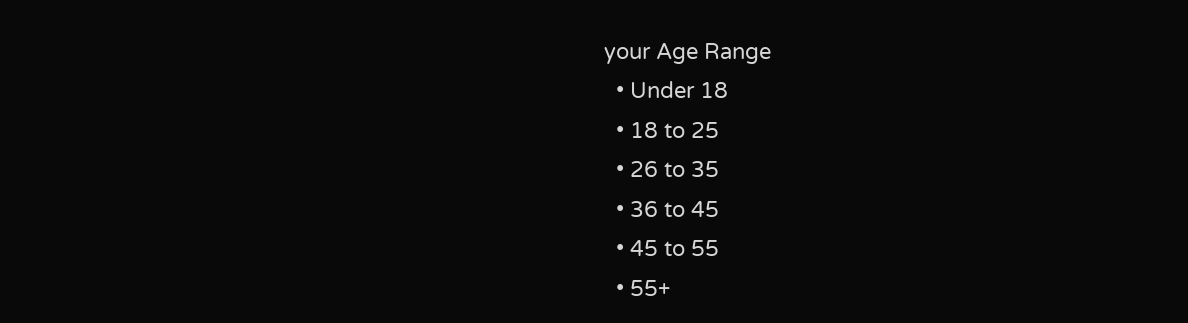your Age Range
  • Under 18
  • 18 to 25
  • 26 to 35
  • 36 to 45
  • 45 to 55
  • 55+